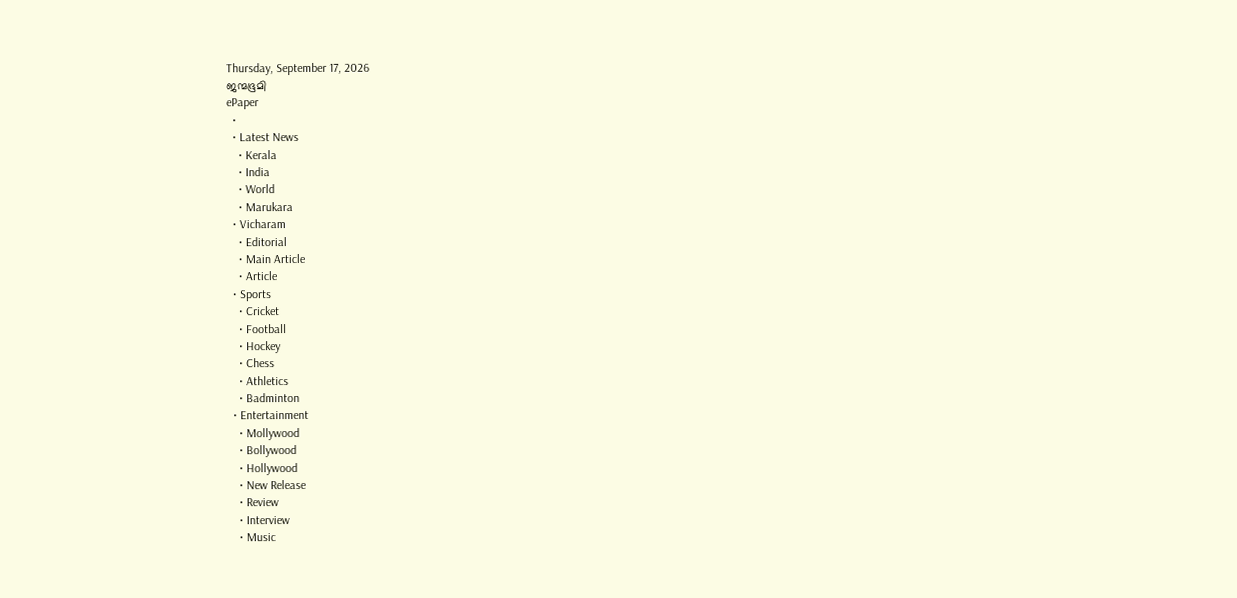Thursday, September 17, 2026
ജന്മഭൂമി
ePaper
  •
  • Latest News
    • Kerala
    • India
    • World
    • Marukara
  • Vicharam
    • Editorial
    • Main Article
    • Article
  • Sports
    • Cricket
    • Football
    • Hockey
    • Chess
    • Athletics
    • Badminton
  • Entertainment
    • Mollywood
    • Bollywood
    • Hollywood
    • New Release
    • Review
    • Interview
    • Music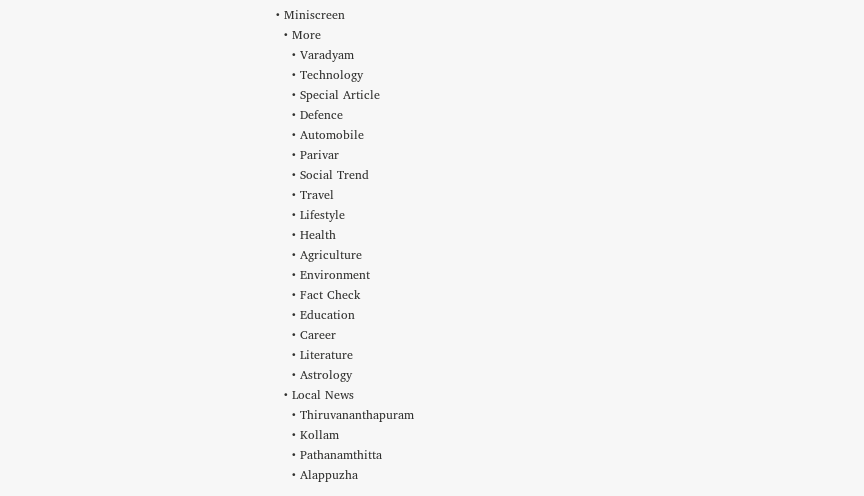• Miniscreen
  • More
    • Varadyam
    • Technology
    • Special Article
    • Defence
    • Automobile
    • Parivar
    • Social Trend
    • Travel
    • Lifestyle
    • Health
    • Agriculture
    • Environment
    • Fact Check
    • Education
    • Career
    • Literature
    • Astrology
  • Local News
    • Thiruvananthapuram
    • Kollam
    • Pathanamthitta
    • Alappuzha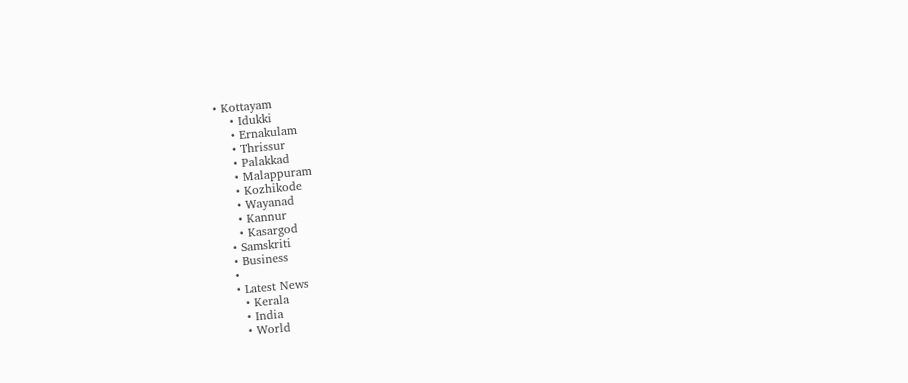• Kottayam
    • Idukki
    • Ernakulam
    • Thrissur
    • Palakkad
    • Malappuram
    • Kozhikode
    • Wayanad
    • Kannur
    • Kasargod
  • Samskriti
  • Business
  •
  • Latest News
    • Kerala
    • India
    • World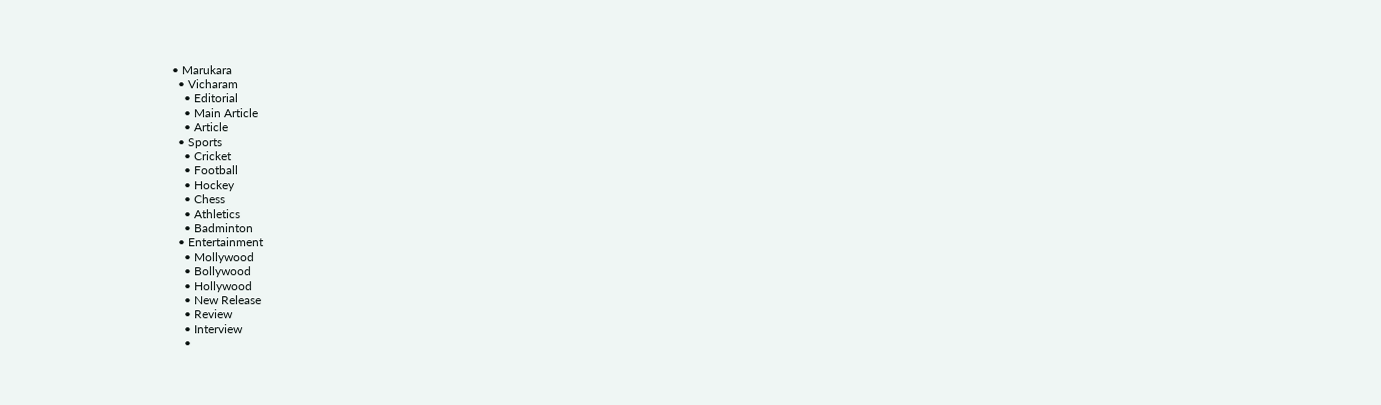• Marukara
  • Vicharam
    • Editorial
    • Main Article
    • Article
  • Sports
    • Cricket
    • Football
    • Hockey
    • Chess
    • Athletics
    • Badminton
  • Entertainment
    • Mollywood
    • Bollywood
    • Hollywood
    • New Release
    • Review
    • Interview
    •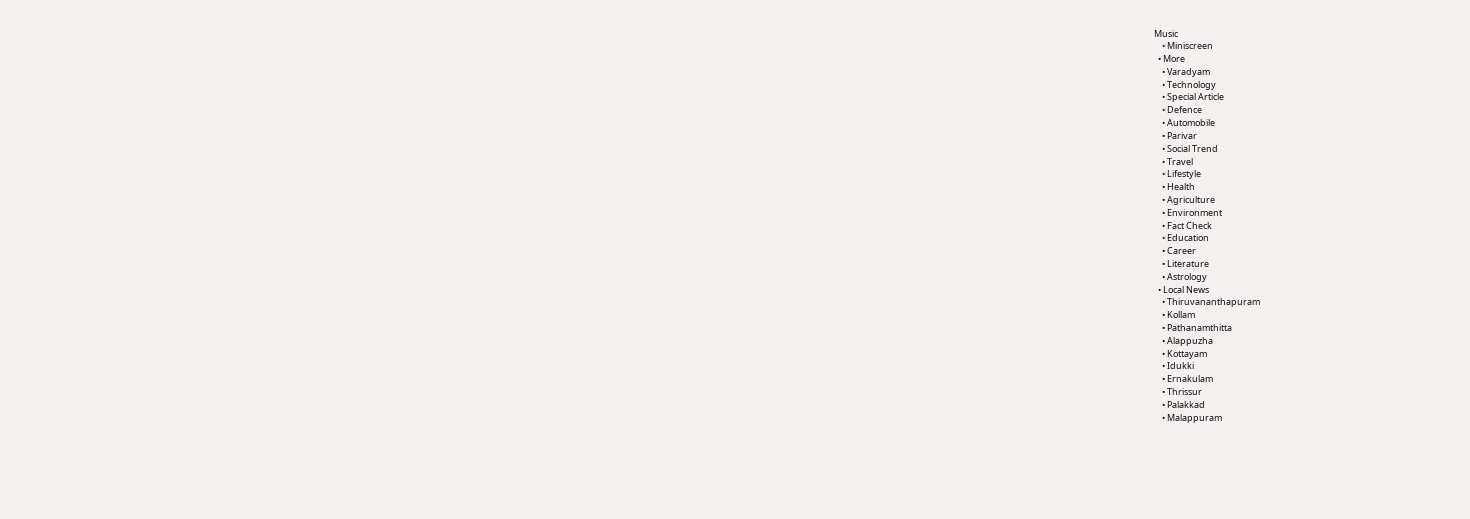Music
    • Miniscreen
  • More
    • Varadyam
    • Technology
    • Special Article
    • Defence
    • Automobile
    • Parivar
    • Social Trend
    • Travel
    • Lifestyle
    • Health
    • Agriculture
    • Environment
    • Fact Check
    • Education
    • Career
    • Literature
    • Astrology
  • Local News
    • Thiruvananthapuram
    • Kollam
    • Pathanamthitta
    • Alappuzha
    • Kottayam
    • Idukki
    • Ernakulam
    • Thrissur
    • Palakkad
    • Malappuram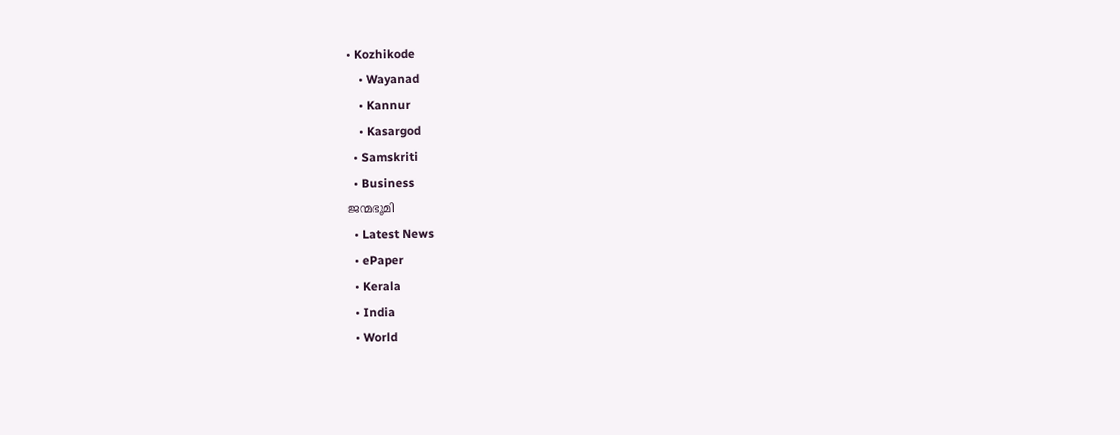• Kozhikode
    • Wayanad
    • Kannur
    • Kasargod
  • Samskriti
  • Business
ജന്മഭൂമി
  • Latest News
  • ePaper
  • Kerala
  • India
  • World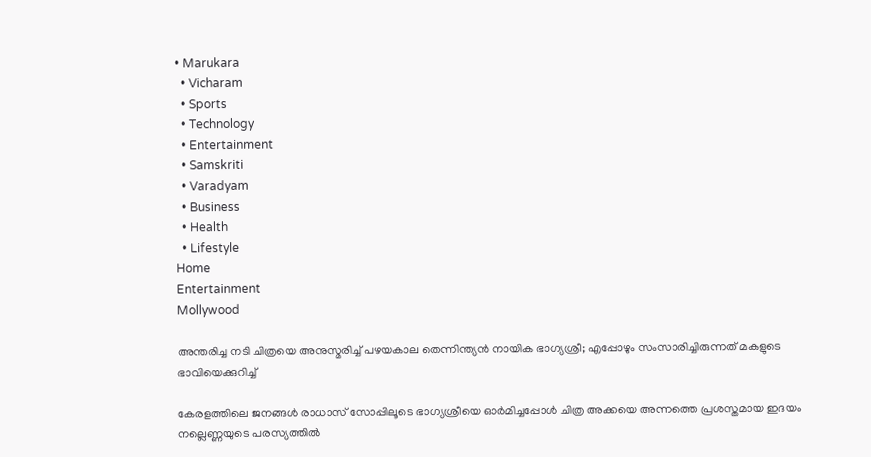• Marukara
  • Vicharam
  • Sports
  • Technology
  • Entertainment
  • Samskriti
  • Varadyam
  • Business
  • Health
  • Lifestyle
Home
Entertainment
Mollywood

അന്തരിച്ച നടി ചിത്രയെ അനുസ്മരിച്ച് പഴയകാല തെന്നിന്ത്യൻ നായിക ഭാഗ്യശ്രീ; എപ്പോഴും സംസാരിച്ചിരുന്നത് മകളുടെ ഭാവിയെക്കുറിച്ച്

കേരളത്തിലെ ജനങ്ങൾ രാധാസ് സോപ്പിലൂടെ ഭാഗ്യശ്രീയെ ഓർമിച്ചപ്പോൾ ചിത്ര അക്കയെ അന്നത്തെ പ്രശസ്തമായ ഇദയം നല്ലെണ്ണയുടെ പരസ്യത്തിൽ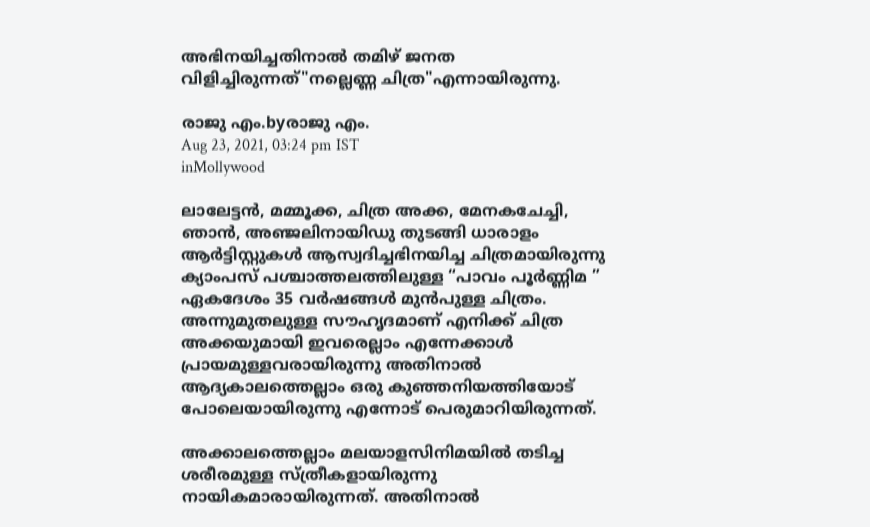അഭിനയിച്ചതിനാൽ തമിഴ് ജനത വിളിച്ചിരുന്നത്"നല്ലെണ്ണ ചിത്ര"എന്നായിരുന്നു.

രാജു എം.byരാജു എം.
Aug 23, 2021, 03:24 pm IST
inMollywood

ലാലേട്ടൻ, മമ്മൂക്ക, ചിത്ര അക്ക, മേനകചേച്ചി, ഞാൻ, അഞ്ജലിനായിഡു തുടങ്ങി ധാരാളം ആർട്ടിസ്റ്റുകൾ ആസ്വദിച്ചഭിനയിച്ച ചിത്രമായിരുന്നു ക്യാംപസ് പശ്ചാത്തലത്തിലുള്ള “പാവം പൂർണ്ണിമ ” ഏകദേശം 35 വർഷങ്ങൾ മുൻപുള്ള ചിത്രം. അന്നുമുതലുള്ള സൗഹൃദമാണ് എനിക്ക് ചിത്ര അക്കയുമായി ഇവരെല്ലാം എന്നേക്കാൾ പ്രായമുള്ളവരായിരുന്നു അതിനാൽ ആദ്യകാലത്തെല്ലാം ഒരു കുഞ്ഞനിയത്തിയോട് പോലെയായിരുന്നു എന്നോട് പെരുമാറിയിരുന്നത്.

അക്കാലത്തെല്ലാം മലയാളസിനിമയിൽ തടിച്ച ശരീരമുള്ള സ്ത്രീകളായിരുന്നു നായികമാരായിരുന്നത്. അതിനാൽ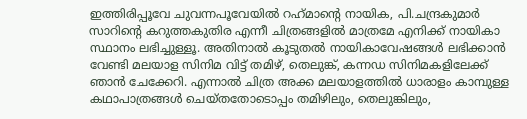ഇത്തിരിപ്പൂവേ ചുവന്നപൂവേയിൽ റഹ്‌മാന്റെ നായിക, പി.ചന്ദ്രകുമാർ സാറിന്റെ കറുത്തകുതിര എന്നീ ചിത്രങ്ങളിൽ മാത്രമേ എനിക്ക് നായികാ സ്ഥാനം ലഭിച്ചുള്ളൂ. അതിനാൽ കൂടുതൽ നായികാവേഷങ്ങൾ ലഭിക്കാൻ വേണ്ടി മലയാള സിനിമ വിട്ട് തമിഴ്, തെലുങ്ക്, കന്നഡ സിനിമകളിലേക്ക് ഞാൻ ചേക്കേറി. എന്നാൽ ചിത്ര അക്ക മലയാളത്തിൽ ധാരാളം കാമ്പുള്ള കഥാപാത്രങ്ങൾ ചെയ്തതോടൊപ്പം തമിഴിലും, തെലുങ്കിലും,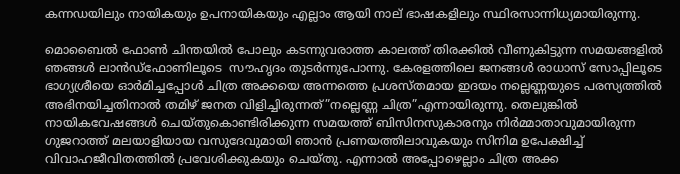കന്നഡയിലും നായികയും ഉപനായികയും എല്ലാം ആയി നാല് ഭാഷകളിലും സ്ഥിരസാന്നിധ്യമായിരുന്നു.

മൊബൈൽ ഫോൺ ചിന്തയിൽ പോലും കടന്നുവരാത്ത കാലത്ത് തിരക്കിൽ വീണുകിട്ടുന്ന സമയങ്ങളിൽ ഞങ്ങൾ ലാൻഡ്‌ഫോണിലൂടെ  സൗഹൃദം തുടർന്നുപോന്നു. കേരളത്തിലെ ജനങ്ങൾ രാധാസ് സോപ്പിലൂടെ ഭാഗ്യശ്രീയെ ഓർമിച്ചപ്പോൾ ചിത്ര അക്കയെ അന്നത്തെ പ്രശസ്തമായ ഇദയം നല്ലെണ്ണയുടെ പരസ്യത്തിൽ അഭിനയിച്ചതിനാൽ തമിഴ് ജനത വിളിച്ചിരുന്നത്”നല്ലെണ്ണ ചിത്ര”എന്നായിരുന്നു. തെലുങ്കിൽ നായികവേഷങ്ങൾ ചെയ്തുകൊണ്ടിരിക്കുന്ന സമയത്ത് ബിസിനസുകാരനും നിർമ്മാതാവുമായിരുന്ന ഗുജറാത്ത് മലയാളിയായ വസുദേവുമായി ഞാൻ പ്രണയത്തിലാവുകയും സിനിമ ഉപേക്ഷിച്ച് വിവാഹജീവിതത്തിൽ പ്രവേശിക്കുകയും ചെയ്തു. എന്നാൽ അപ്പോഴെല്ലാം ചിത്ര അക്ക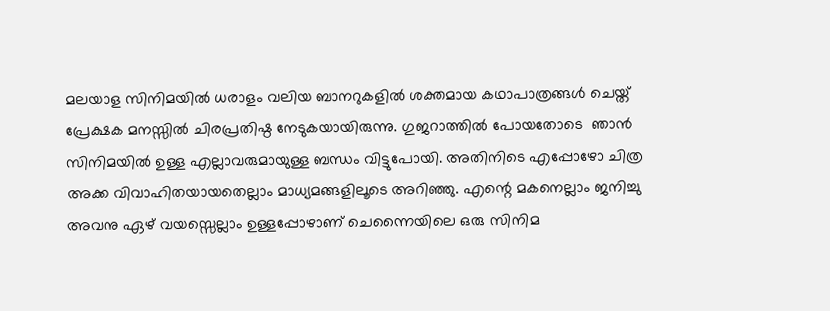മലയാള സിനിമയിൽ ധരാളം വലിയ ബാനറുകളിൽ ശക്തമായ കഥാപാത്രങ്ങൾ ചെയ്ത് പ്രേക്ഷക മനസ്സിൽ ചിരപ്രതിഷ്ഠ നേടുകയായിരുന്നു. ഗുജറാത്തിൽ പോയതോടെ  ഞാൻ സിനിമയിൽ ഉള്ള എല്ലാവരുമായുള്ള ബന്ധം വിട്ടുപോയി. അതിനിടെ എപ്പോഴോ ചിത്ര അക്ക വിവാഹിതയായതെല്ലാം മാധ്യമങ്ങളിലൂടെ അറിഞ്ഞു. എന്റെ മകനെല്ലാം ജനിച്ചു അവനു ഏഴ് വയസ്സെല്ലാം ഉള്ളപ്പോഴാണ് ചെന്നൈയിലെ ഒരു സിനിമ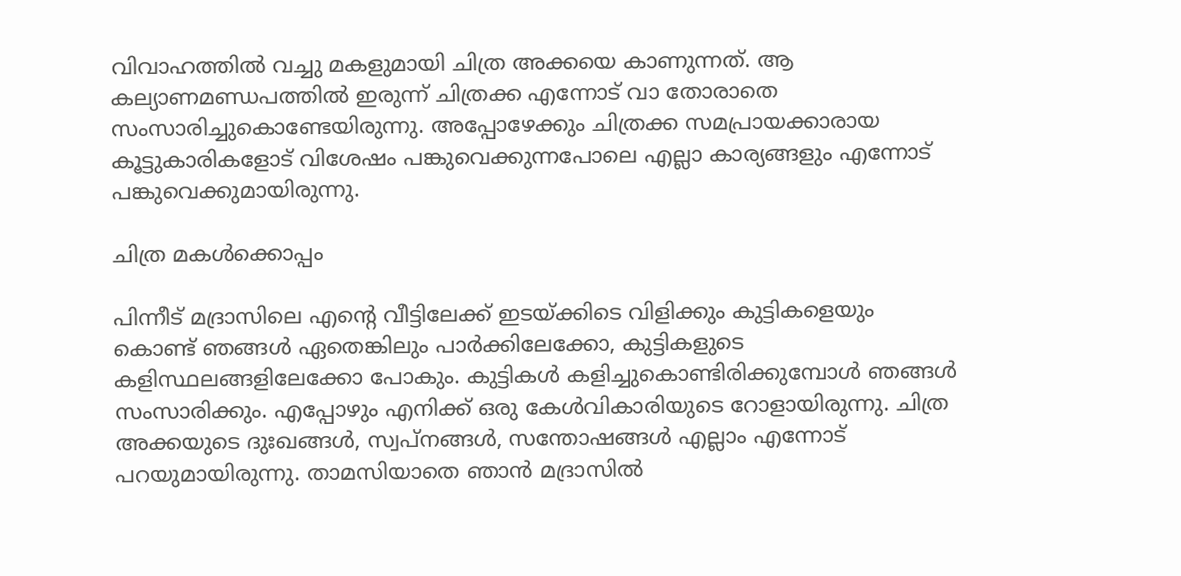വിവാഹത്തിൽ വച്ചു മകളുമായി ചിത്ര അക്കയെ കാണുന്നത്. ആ കല്യാണമണ്ഡപത്തിൽ ഇരുന്ന് ചിത്രക്ക എന്നോട് വാ തോരാതെ സംസാരിച്ചുകൊണ്ടേയിരുന്നു. അപ്പോഴേക്കും ചിത്രക്ക സമപ്രായക്കാരായ കൂട്ടുകാരികളോട് വിശേഷം പങ്കുവെക്കുന്നപോലെ എല്ലാ കാര്യങ്ങളും എന്നോട് പങ്കുവെക്കുമായിരുന്നു.

ചിത്ര മകൾക്കൊപ്പം

പിന്നീട് മദ്രാസിലെ എന്റെ വീട്ടിലേക്ക് ഇടയ്‌ക്കിടെ വിളിക്കും കുട്ടികളെയും കൊണ്ട് ഞങ്ങൾ ഏതെങ്കിലും പാർക്കിലേക്കോ, കുട്ടികളുടെ കളിസ്ഥലങ്ങളിലേക്കോ പോകും. കുട്ടികൾ കളിച്ചുകൊണ്ടിരിക്കുമ്പോൾ ഞങ്ങൾ സംസാരിക്കും. എപ്പോഴും എനിക്ക് ഒരു കേൾവികാരിയുടെ റോളായിരുന്നു. ചിത്ര അക്കയുടെ ദുഃഖങ്ങൾ, സ്വപ്‌നങ്ങൾ, സന്തോഷങ്ങൾ എല്ലാം എന്നോട് പറയുമായിരുന്നു. താമസിയാതെ ഞാൻ മദ്രാസിൽ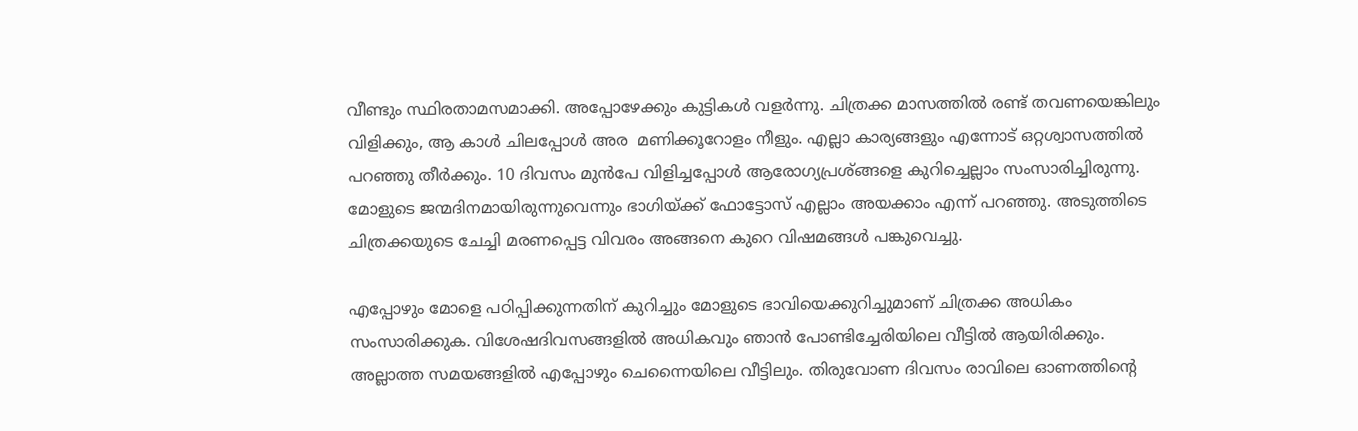വീണ്ടും സ്ഥിരതാമസമാക്കി. അപ്പോഴേക്കും കുട്ടികൾ വളർന്നു. ചിത്രക്ക മാസത്തിൽ രണ്ട് തവണയെങ്കിലും വിളിക്കും, ആ കാൾ ചിലപ്പോൾ അര  മണിക്കൂറോളം നീളും. എല്ലാ കാര്യങ്ങളും എന്നോട് ഒറ്റശ്വാസത്തിൽ പറഞ്ഞു തീർക്കും. 10 ദിവസം മുൻപേ വിളിച്ചപ്പോൾ ആരോഗ്യപ്രശ്ങ്ങളെ കുറിച്ചെല്ലാം സംസാരിച്ചിരുന്നു. മോളുടെ ജന്മദിനമായിരുന്നുവെന്നും ഭാഗിയ്‌ക്ക് ഫോട്ടോസ് എല്ലാം അയക്കാം എന്ന് പറഞ്ഞു. അടുത്തിടെ ചിത്രക്കയുടെ ചേച്ചി മരണപ്പെട്ട വിവരം അങ്ങനെ കുറെ വിഷമങ്ങൾ പങ്കുവെച്ചു.

എപ്പോഴും മോളെ പഠിപ്പിക്കുന്നതിന് കുറിച്ചും മോളുടെ ഭാവിയെക്കുറിച്ചുമാണ് ചിത്രക്ക അധികം സംസാരിക്കുക. വിശേഷദിവസങ്ങളിൽ അധികവും ഞാൻ പോണ്ടിച്ചേരിയിലെ വീട്ടിൽ ആയിരിക്കും. അല്ലാത്ത സമയങ്ങളിൽ എപ്പോഴും ചെന്നൈയിലെ വീട്ടിലും. തിരുവോണ ദിവസം രാവിലെ ഓണത്തിന്റെ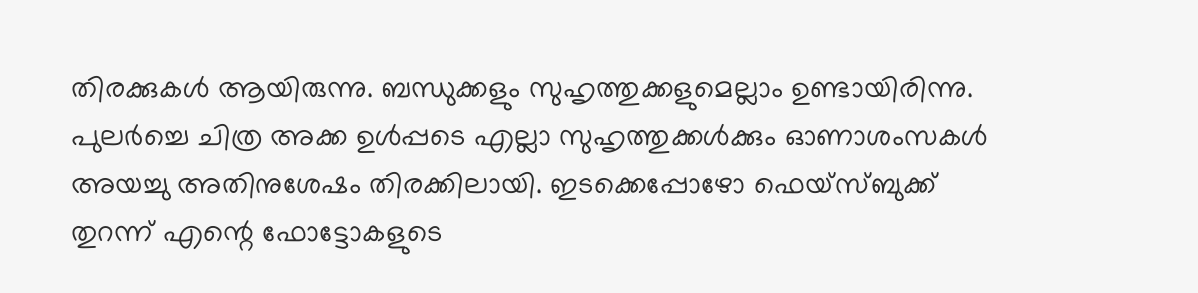തിരക്കുകൾ ആയിരുന്നു. ബന്ധുക്കളും സുഹൃത്തുക്കളുമെല്ലാം ഉണ്ടായിരിന്നു. പുലർച്ചെ ചിത്ര അക്ക ഉൾപ്പടെ എല്ലാ സുഹൃത്തുക്കൾക്കും ഓണാശംസകൾ അയച്ചു അതിനുശേഷം തിരക്കിലായി. ഇടക്കെപ്പോഴോ ഫെയ്സ്ബുക്ക് തുറന്ന് എന്റെ ഫോട്ടോകളുടെ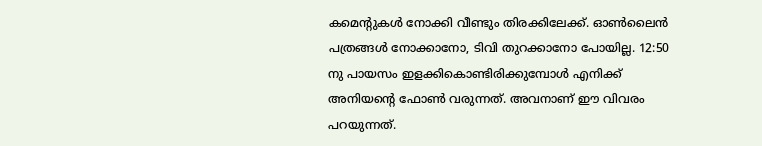കമെന്റുകൾ നോക്കി വീണ്ടും തിരക്കിലേക്ക്. ഓൺലൈൻ പത്രങ്ങൾ നോക്കാനോ, ടിവി തുറക്കാനോ പോയില്ല. 12:50 നു പായസം ഇളക്കികൊണ്ടിരിക്കുമ്പോൾ എനിക്ക് അനിയന്റെ ഫോൺ വരുന്നത്. അവനാണ് ഈ വിവരം പറയുന്നത്.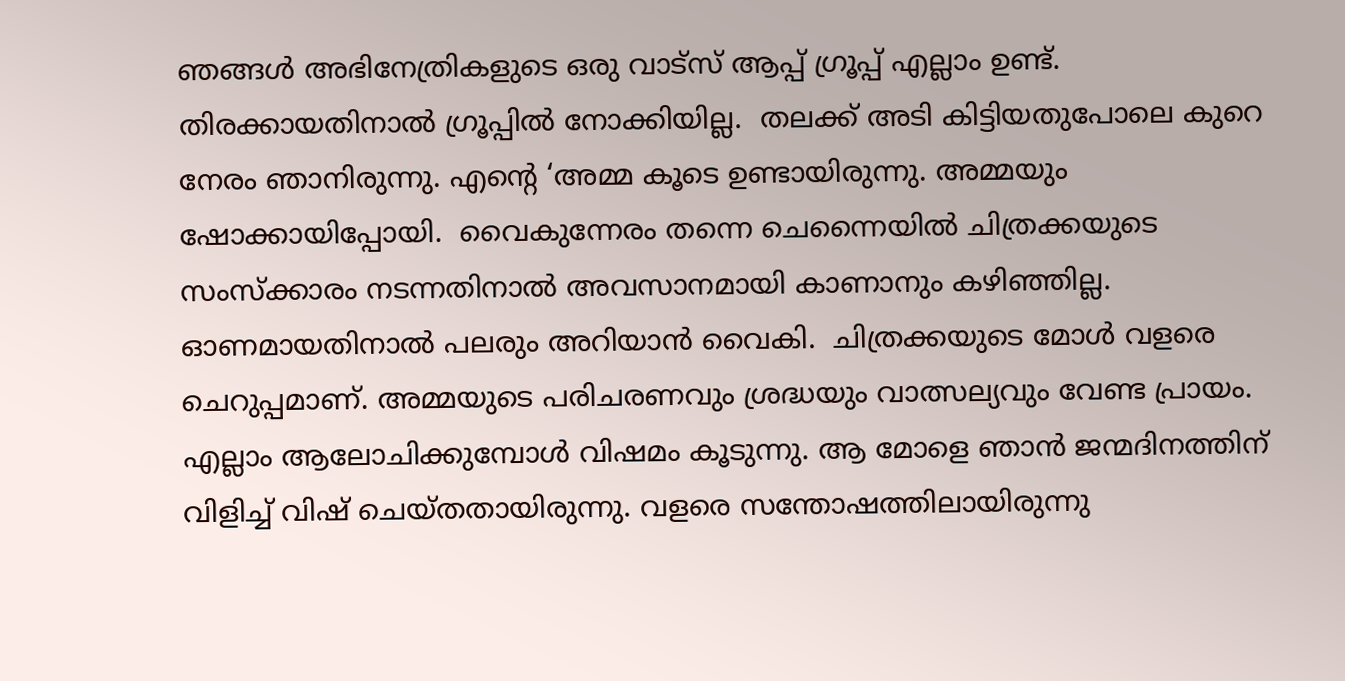ഞങ്ങൾ അഭിനേത്രികളുടെ ഒരു വാട്സ് ആപ്പ് ഗ്രൂപ്പ് എല്ലാം ഉണ്ട്. തിരക്കായതിനാൽ ഗ്രൂപ്പിൽ നോക്കിയില്ല.  തലക്ക് അടി കിട്ടിയതുപോലെ കുറെ നേരം ഞാനിരുന്നു. എന്റെ ‘അമ്മ കൂടെ ഉണ്ടായിരുന്നു. അമ്മയും ഷോക്കായിപ്പോയി.  വൈകുന്നേരം തന്നെ ചെന്നൈയിൽ ചിത്രക്കയുടെ സംസ്ക്കാരം നടന്നതിനാൽ അവസാനമായി കാണാനും കഴിഞ്ഞില്ല. ഓണമായതിനാൽ പലരും അറിയാൻ വൈകി.  ചിത്രക്കയുടെ മോൾ വളരെ ചെറുപ്പമാണ്. അമ്മയുടെ പരിചരണവും ശ്രദ്ധയും വാത്സല്യവും വേണ്ട പ്രായം. എല്ലാം ആലോചിക്കുമ്പോൾ വിഷമം കൂടുന്നു. ആ മോളെ ഞാൻ ജന്മദിനത്തിന് വിളിച്ച് വിഷ് ചെയ്തതായിരുന്നു. വളരെ സന്തോഷത്തിലായിരുന്നു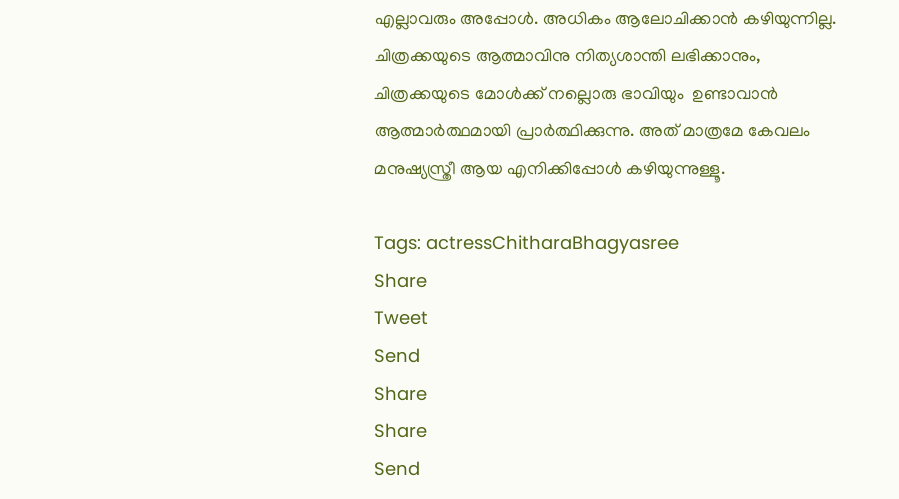എല്ലാവരും അപ്പോൾ. അധികം ആലോചിക്കാൻ കഴിയുന്നില്ല. ചിത്രക്കയുടെ ആത്മാവിനു നിത്യശാന്തി ലഭിക്കാനും, ചിത്രക്കയുടെ മോൾക്ക് നല്ലൊരു ഭാവിയും  ഉണ്ടാവാൻ ആത്മാർത്ഥമായി പ്രാർത്ഥിക്കുന്നു. അത് മാത്രമേ കേവലം മനുഷ്യസ്ത്രീ ആയ എനിക്കിപ്പോൾ കഴിയുന്നുള്ളൂ.

Tags: actressChitharaBhagyasree
Share
Tweet
Send
Share
Share
Send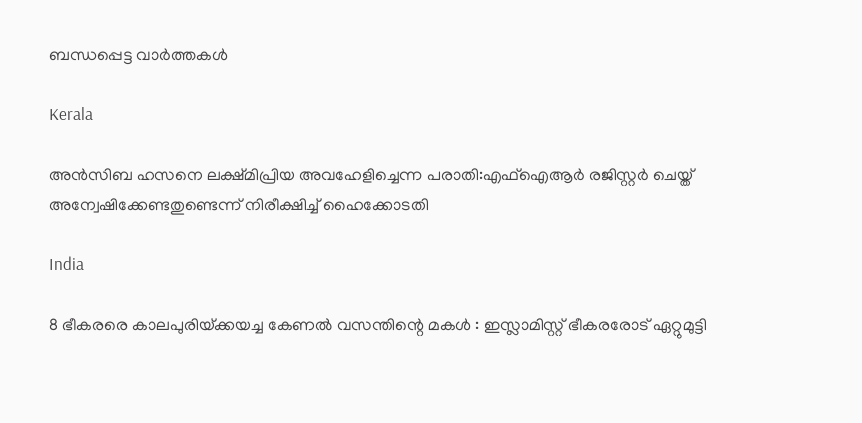ബന്ധപ്പെട്ട വാര്‍ത്തകള്‍

Kerala

അന്‍സിബ ഹസനെ ലക്ഷ്മിപ്രിയ അവഹേളിച്ചെന്ന പരാതി:എഫ്ഐആര്‍ രജിസ്റ്റര്‍ ചെയ്ത് അന്വേഷിക്കേണ്ടതുണ്ടെന്ന് നിരീക്ഷിച്ച് ഹൈക്കോടതി

India

8 ഭീകരരെ കാലപുരിയ്‌ക്കയച്ച കേണൽ വസന്തിന്റെ മകൾ : ഇസ്ലാമിസ്റ്റ് ഭീകരരോട് ഏറ്റുമുട്ടി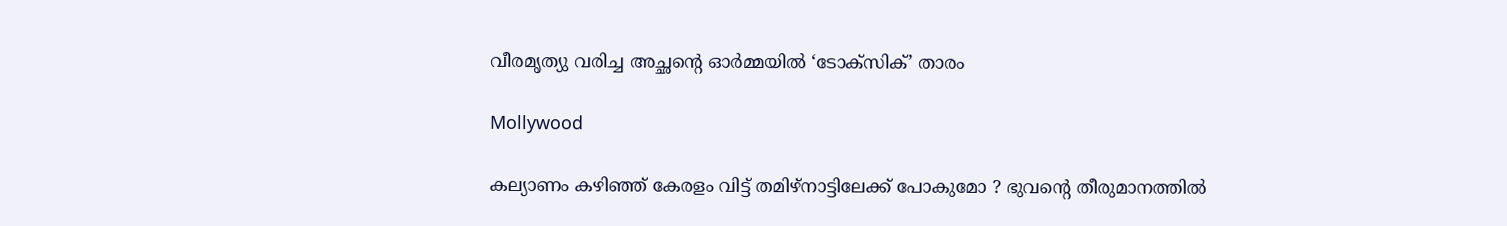വീരമൃത്യു വരിച്ച അച്ഛന്റെ ഓർമ്മയിൽ ‘ടോക്സിക്’ താരം

Mollywood

കല്യാണം കഴിഞ്ഞ് കേരളം വിട്ട് തമിഴ്‌നാട്ടിലേക്ക് പോകുമോ ? ഭുവന്റെ തീരുമാനത്തിൽ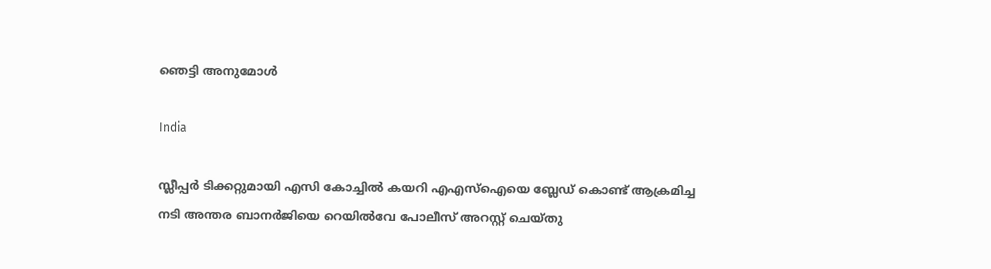ഞെട്ടി അനുമോള്‍

India

സ്ലീപ്പർ ടിക്കറ്റുമായി എസി കോച്ചിൽ കയറി എഎസ്ഐയെ ബ്ലേഡ് കൊണ്ട് ആക്രമിച്ച നടി അന്തര ബാനർജിയെ റെയിൽവേ പോലീസ് അറസ്റ്റ് ചെയ്തു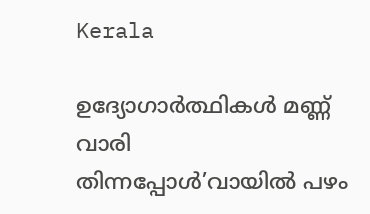Kerala

ഉദ്യോഗാര്‍ത്ഥികള്‍ മണ്ണ് വാരി തിന്നപ്പോള്‍’വായില്‍ പഴം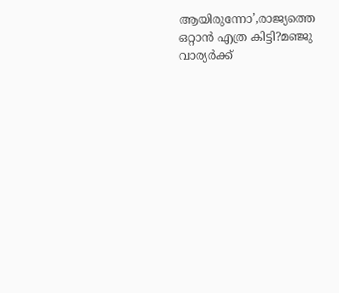ആയിരുന്നോ’,രാജ്യത്തെ ഒറ്റാന്‍ എത്ര കിട്ടി?മഞ്ജു വാര്യര്‍ക്ക്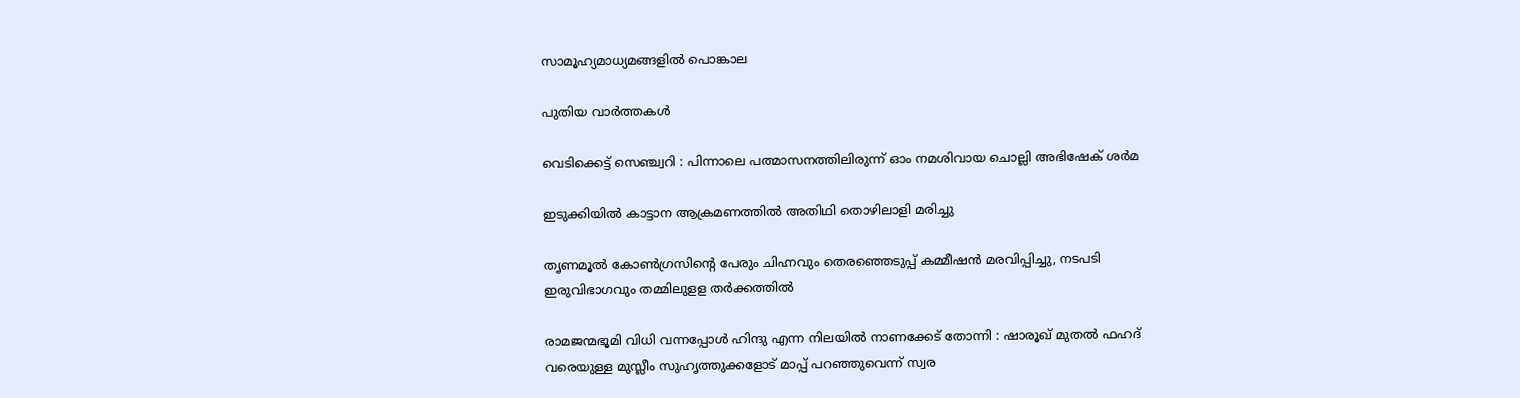സാമൂഹ്യമാധ്യമങ്ങളില്‍ പൊങ്കാല

പുതിയ വാര്‍ത്തകള്‍

വെടിക്കെട്ട് സെഞ്ച്വറി : പിന്നാലെ പത്മാസനത്തിലിരുന്ന് ഓം നമശിവായ ചൊല്ലി അഭിഷേക് ശര്‍മ

ഇടുക്കിയില്‍ കാട്ടാന ആക്രമണത്തില്‍ അതിഥി തൊഴിലാളി മരിച്ചു

തൃണമൂല്‍ കോണ്‍ഗ്രസിന്റെ പേരും ചിഹ്നവും തെരഞ്ഞെടുപ്പ് കമ്മീഷന്‍ മരവിപ്പിച്ചു, നടപടി ഇരുവിഭാഗവും തമ്മിലുളള തര്‍ക്കത്തില്‍

രാമജന്മഭൂമി വിധി വന്നപ്പോൾ ഹിന്ദു എന്ന നിലയിൽ നാണക്കേട് തോന്നി : ഷാരൂഖ് മുതൽ ഫഹദ് വരെയുള്ള മുസ്ലീം സുഹൃത്തുക്കളോട് മാപ്പ് പറഞ്ഞുവെന്ന് സ്വര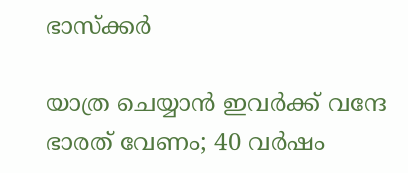ഭാസ്ക്കർ

യാത്ര ചെയ്യാന്‍ ഇവര്‍ക്ക് വന്ദേ ഭാരത് വേണം; 40 വര്‍ഷം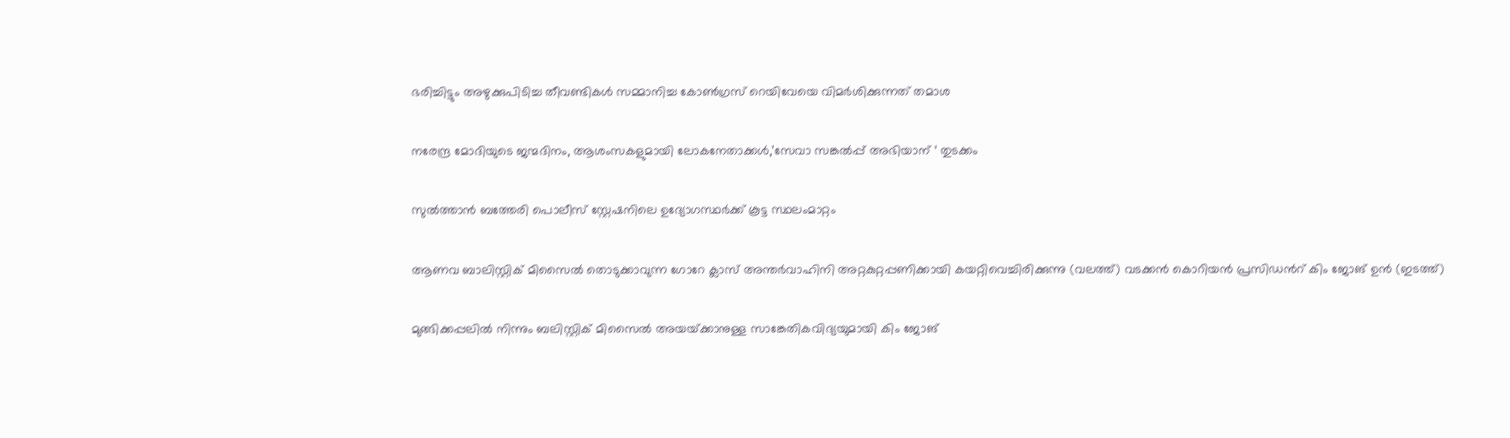ഭരിച്ചിട്ടും അഴുക്കുപിടിച്ച തീവണ്ടികള്‍ സമ്മാനിച്ച കോണ്‍ഗ്രസ് റെയിവേയെ വിമര്‍ശിക്കുന്നത് തമാശ

നരേന്ദ്ര മോദിയുടെ ജന്മദിനം, ആശംസകളുമായി ലോകനേതാക്കള്‍,’സേവാ സങ്കല്‍പ്പ് അഭിയാന് ‘ തുടക്കം

സുല്‍ത്താന്‍ ബത്തേരി പൊലീസ് സ്റ്റേഷനിലെ ഉദ്യോഗസ്ഥര്‍ക്ക് കൂട്ട സ്ഥലംമാറ്റം

ആണവ ബാലിസ്റ്റിക് മിസൈല്‍ തൊടുക്കാവുന്ന ഗോറേ ക്ലാസ് അന്തര്‍വാഹിനി അറ്റകുറ്റപ്പണിക്കായി കയറ്റിവെച്ചിരിക്കുന്നു (വലത്ത്) വടക്കന്‍ കൊറിയന്‍ പ്രസിഡന്‍റ് കിം ജോങ് ഉന്‍ (ഇടത്ത്)

മുങ്ങിക്കപ്പലില്‍ നിന്നും ബലിസ്റ്റിക് മിസൈല്‍ അയയ്‌ക്കാനുള്ള സാങ്കേതികവിദ്യയുമായി കിം ജോങ്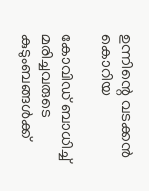ഉന്നിന്റെ വടക്കന്‍ കൊറിയ

കോവിഡ് ബാധിച്ച് മരിച്ചവരുടെ കുടുംബങ്ങള്‍ക്ക്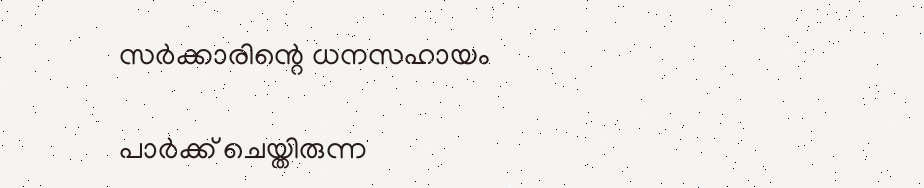സര്‍ക്കാരിന്റെ ധനസഹായം

പാര്‍ക്ക് ചെയ്തിരുന്ന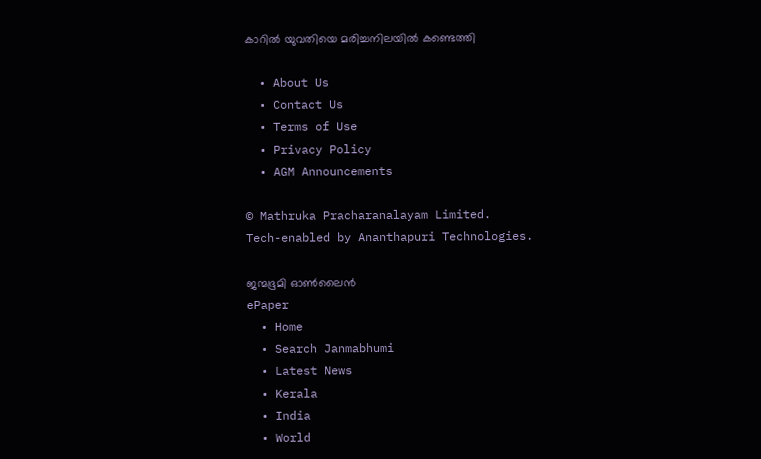കാറില്‍ യുവതിയെ മരിച്ചനിലയില്‍ കണ്ടെത്തി

  • About Us
  • Contact Us
  • Terms of Use
  • Privacy Policy
  • AGM Announcements

© Mathruka Pracharanalayam Limited.
Tech-enabled by Ananthapuri Technologies.

ജന്മഭൂമി ഓണ്‍ലൈന്‍
ePaper
  • Home
  • Search Janmabhumi
  • Latest News
  • Kerala
  • India
  • World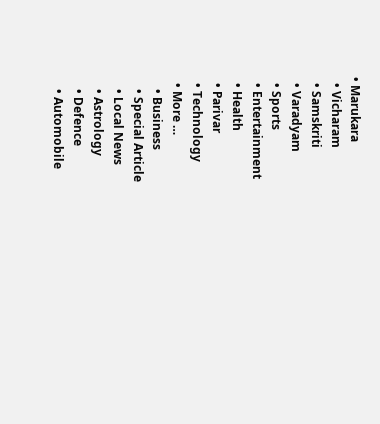• Marukara
  • Vicharam
  • Samskriti
  • Varadyam
  • Sports
  • Entertainment
  • Health
  • Parivar
  • Technology
  • More …
    • Business
    • Special Article
    • Local News
    • Astrology
    • Defence
    • Automobile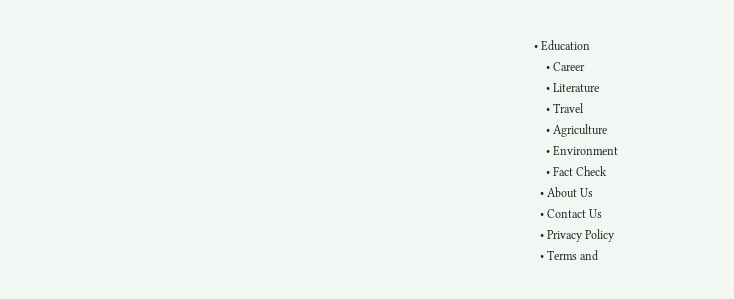• Education
    • Career
    • Literature
    • Travel
    • Agriculture
    • Environment
    • Fact Check
  • About Us
  • Contact Us
  • Privacy Policy
  • Terms and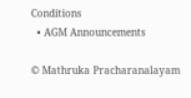Conditions
  • AGM Announcements

© Mathruka Pracharanalayam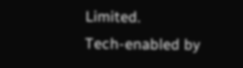Limited.
Tech-enabled by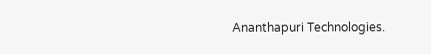Ananthapuri Technologies.